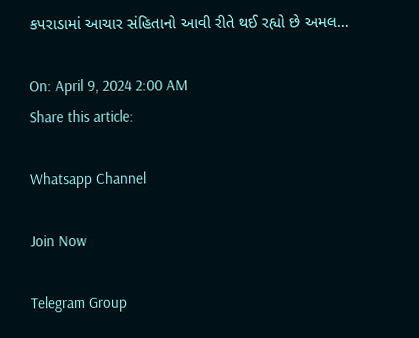કપરાડામાં આચાર સંહિતાનો આવી રીતે થઈ રહ્યો છે અમલ…

On: April 9, 2024 2:00 AM
Share this article:

Whatsapp Channel

Join Now

Telegram Group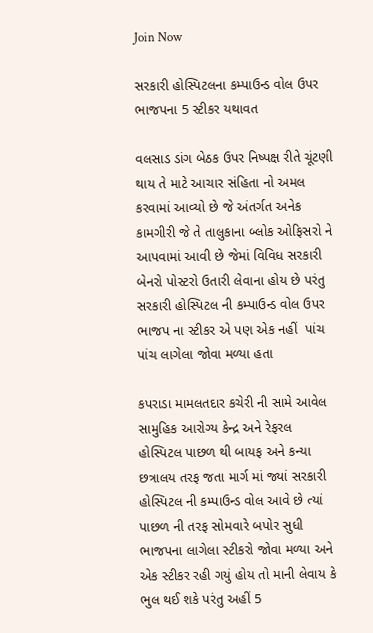Join Now

સરકારી હોસ્પિટલના કમ્પાઉન્ડ વોલ ઉપર ભાજપના 5 સ્ટીકર યથાવત

વલસાડ ડાંગ બેઠક ઉપર નિષ્પક્ષ રીતે ચૂંટણી થાય તે માટે આચાર સંહિતા નો અમલ કરવામાં આવ્યો છે જે અંતર્ગત અનેક કામગીરી જે તે તાલુકાના બ્લોક ઓફિસરો ને આપવામાં આવી છે જેમાં વિવિધ સરકારી બેનરો પોસ્ટરો ઉતારી લેવાના હોય છે પરંતુ સરકારી હોસ્પિટલ ની કમ્પાઉન્ડ વોલ ઉપર ભાજપ ના સ્ટીકર એ પણ એક નહીં  પાંચ પાંચ લાગેલા જોવા મળ્યા હતા

કપરાડા મામલતદાર કચેરી ની સામે આવેલ સામુહિક આરોગ્ય કેન્દ્ર અને રેફરલ હોસ્પિટલ પાછળ થી બાયફ અને કન્યા છત્રાલય તરફ જતા માર્ગ માં જ્યાં સરકારી હોસ્પિટલ ની કમ્પાઉન્ડ વોલ આવે છે ત્યાં પાછળ ની તરફ સોમવારે બપોર સુધી ભાજપના લાગેલા સ્ટીકરો જોવા મળ્યા અને એક સ્ટીકર રહી ગયું હોય તો માની લેવાય કે ભુલ થઈ શકે પરંતુ અહીં 5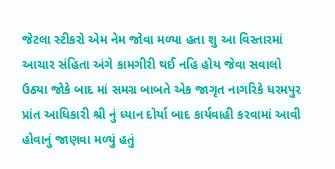જેટલા સ્ટીકરો એમ નેમ જોવા મળ્યા હતા શુ આ વિસ્તારમાં આચાર સંહિતા અંગે કામગીરી થઈ નહિ હોય જેવા સવાલો ઉઠ્યા જોકે બાદ માં સમગ્ર બાબતે એક જાગૃત નાગરિકે ધરમપુર પ્રાંત આધિકારી શ્રી નું ધ્યાન દોર્યા બાદ કાર્યવાહી કરવામાં આવી હોવાનું જાણવા મળ્યું હતું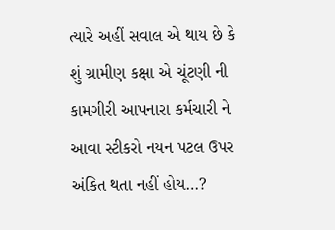ત્યારે અહીં સવાલ એ થાય છે કે શું ગ્રામીણ કક્ષા એ ચૂંટણી ની કામગીરી આપનારા કર્મચારી ને આવા સ્ટીકરો નયન પટલ ઉપર અંકિત થતા નહીં હોય…?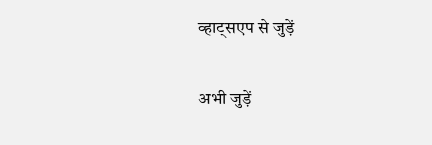व्हाट्सएप से जुड़ें

अभी जुड़ें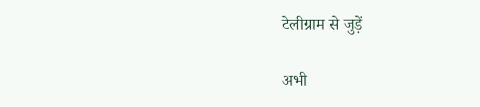टेलीग्राम से जुड़ें

अभी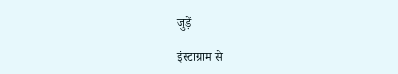जुड़ें

इंस्टाग्राम से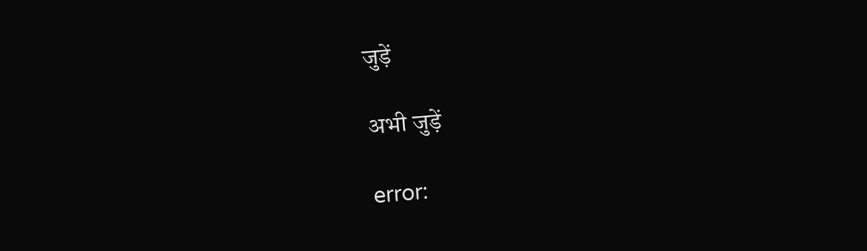जुड़ें

अभी जुड़ें

error: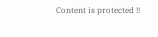Content is protected !!